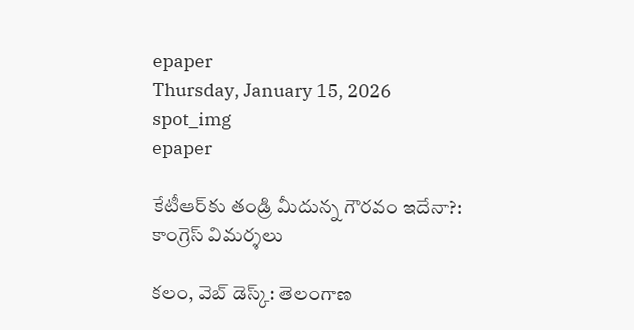epaper
Thursday, January 15, 2026
spot_img
epaper

కేటీఆర్‌కు తండ్రి మీదున్న గౌరవం ఇదేనా?: కాంగ్రెస్ విమర్శలు

కలం, వెబ్ డెస్క్: తెలంగాణ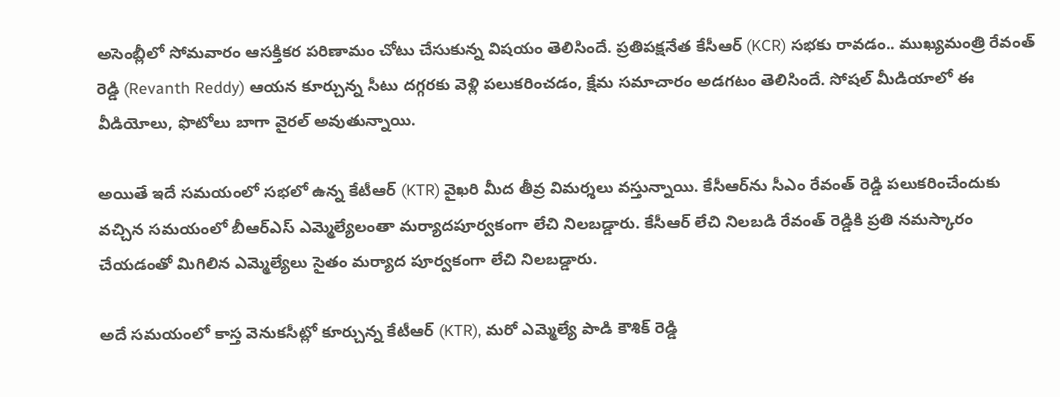అసెంబ్లీలో సోమవారం ఆసక్తికర పరిణామం చోటు చేసుకున్న విషయం తెలిసిందే. ప్రతిపక్షనేత కేసీఆర్ (KCR) సభకు రావడం.. ముఖ్యమంత్రి రేవంత్ రెడ్డి (Revanth Reddy) ఆయన కూర్చున్న సీటు దగ్గరకు వెళ్లి పలుకరించడం, క్షేమ సమాచారం అడగటం తెలిసిందే. సోషల్ మీడియాలో ఈ వీడియోలు, ఫొటోలు బాగా వైరల్ అవుతున్నాయి.

అయితే ఇదే సమయంలో సభలో ఉన్న కేటీఆర్ (KTR) వైఖరి మీద తీవ్ర విమర్శలు వస్తున్నాయి. కేసీఆర్‌ను సీఎం రేవంత్ రెడ్డి పలుకరించేందుకు వచ్చిన సమయంలో బీఆర్ఎస్ ఎమ్మెల్యేలంతా మర్యాదపూర్వకంగా లేచి నిలబడ్డారు. కేసీఆర్ లేచి నిలబడి రేవంత్ రెడ్డికి ప్రతి నమస్కారం చేయడంతో మిగిలిన ఎమ్మెల్యేలు సైతం మర్యాద పూర్వకంగా లేచి నిలబడ్డారు.

అదే సమయంలో కాస్త వెనుకసీట్లో కూర్చున్న కేటీఆర్ (KTR), మరో ఎమ్మెల్యే పాడి కౌశిక్ రెడ్డి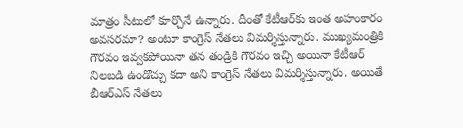మాత్రం సీటులో కూర్చొనే ఉన్నారు. దీంతో కేటీఆర్‌కు ఇంత అహంకారం అవసరమా? అంటూ కాంగ్రెస్ నేతలు విమర్శిస్తున్నారు. ముఖ్యమంత్రికి గౌరవం ఇవ్వకపోయినా తన తండ్రికి గౌరవం ఇచ్చి అయినా కేటీఆర్ నిలబడి ఉండొచ్చు కదా అని కాంగ్రెస్ నేతలు విమర్శిస్తున్నారు. అయితే బీఆర్ఎస్ నేతలు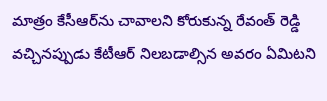మాత్రం కేసీఆర్‌ను చావాలని కోరుకున్న రేవంత్ రెడ్డి వచ్చినప్పుడు కేటీఆర్ నిలబడాల్సిన అవరం ఏమిటని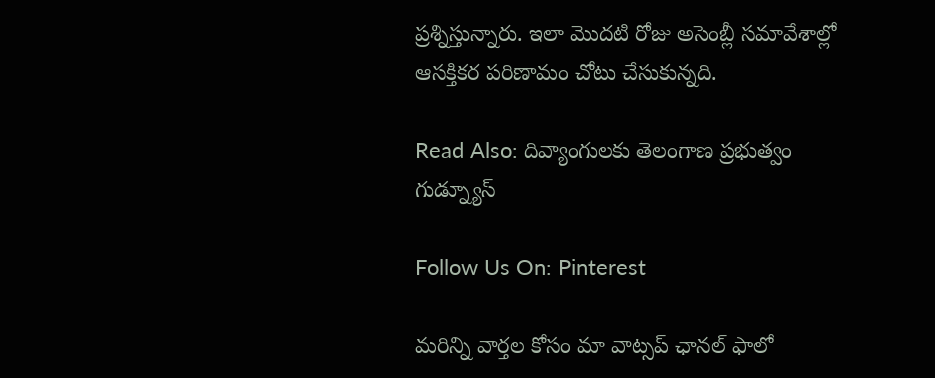ప్రశ్నిస్తున్నారు. ఇలా మొదటి రోజు అసెంబ్లీ సమావేశాల్లో ఆసక్తికర పరిణామం చోటు చేసుకున్నది.

Read Also: దివ్యాంగులకు తెలంగాణ ప్రభుత్వం గుడ్న్యూస్

Follow Us On: Pinterest

మ‌రిన్ని వార్త‌ల కోసం మా వాట్స‌ప్ ఛాన‌ల్ ఫాలో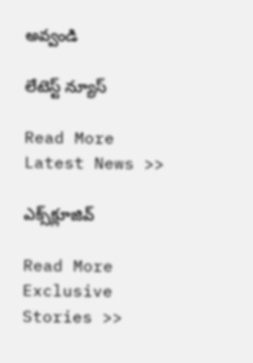అవ్వండి

లేటెస్ట్ న్యూస్‌

Read More Latest News >>

ఎక్స్‌క్లూజివ్‌

Read More Exclusive Stories >>